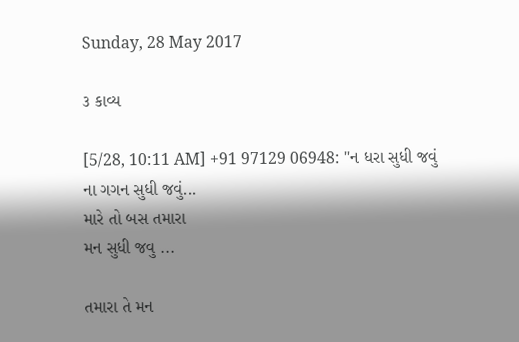Sunday, 28 May 2017

૩ કાવ્ય

[5/28, 10:11 AM] +91 97129 06948: "ન ધરા સુધી જવું
ના ગગન સુધી જવું...
મારે તો બસ તમારા
મન સુધી જવુ ...

તમારા તે મન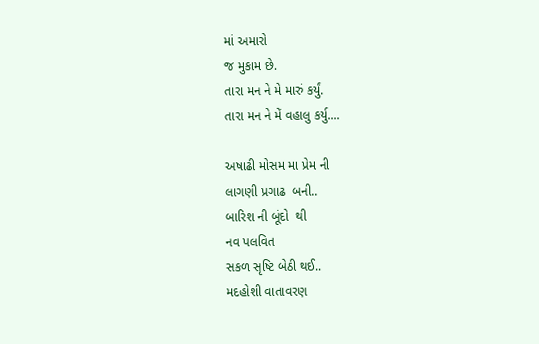માં અમારો
જ મુકામ છે.
તારા મન ને મે મારું કર્યું.
તારા મન ને મેં વહાલુ કર્યુ....

અષાઢી મોસમ મા પ્રેમ ની
લાગણી પ્રગાઢ  બની..
બારિશ ની બૂંદો  થી
નવ પલવિત
સકળ સૃષ્ટિ બેઠી થઈ..
મદહોશી વાતાવરણ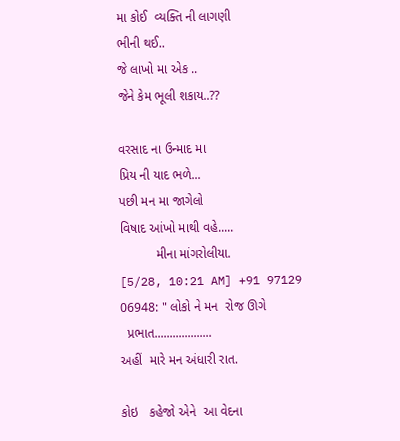મા કોઈ  વ્યક્તિ ની લાગણી
ભીની થઈ..
જે લાખો મા એક ..
જેને કેમ ભૂલી શકાય..??

વરસાદ ના ઉન્માદ મા
પ્રિય ની યાદ ભળે...
પછી મન મા જાગેલો
વિષાદ આંખો માથી વહે.....
          મીના માંગરોલીયા.
[5/28, 10:21 AM] +91 97129 06948: " લોકો ને મન  રોજ ઊગે
  પ્રભાત...................
અહીં  મારે મન અંધારી રાત.

કોઇ   કહેજો એને  આ વેદના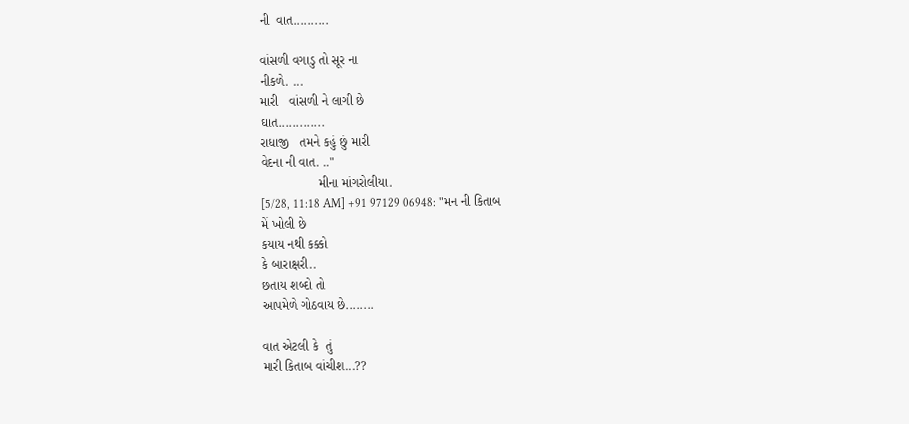ની  વાત..........

વાંસળી વગાડુ તો સૂર ના
નીકળે. ...
મારી   વાંસળી ને લાગી છે
ઘાત.............
રાધાજી   તમને કહું છું મારી
વેદના ની વાત. .."
                મીના માંગરોલીયા.
[5/28, 11:18 AM] +91 97129 06948: "મન ની કિતાબ
મેં ખોલી છે
કયાય નથી કક્કો
કે બારાક્ષરી..
છતાય શબ્દો તો
આપમેળે ગોઠવાય છે........

વાત એટલી કે  તું
મારી કિતાબ વાંચીશ...??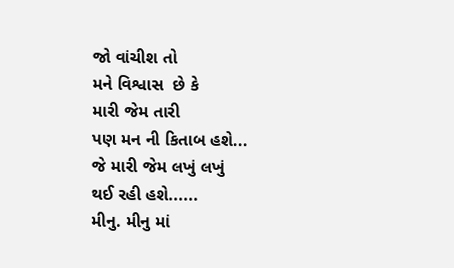જો વાંચીશ તો
મને વિશ્વાસ  છે કે
મારી જેમ તારી
પણ મન ની કિતાબ હશે...
જે મારી જેમ લખું લખું
થઈ રહી હશે......
મીનુ. મીનુ માં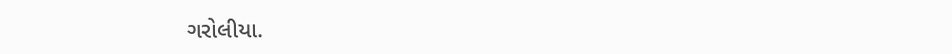ગરોલીયા.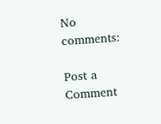No comments:

Post a Comment